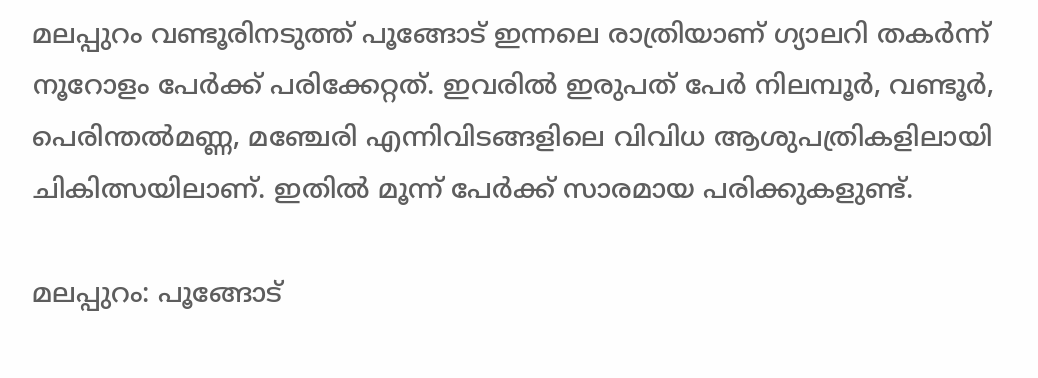മലപ്പുറം വണ്ടൂരിനടുത്ത് പൂങ്ങോട് ഇന്നലെ രാത്രിയാണ് ഗ്യാലറി തകർന്ന് നൂറോളം പേർക്ക് പരിക്കേറ്റത്. ഇവരില്‍ ഇരുപത് പേർ നിലമ്പൂർ, വണ്ടൂർ, പെരിന്തൽമണ്ണ, മഞ്ചേരി എന്നിവിടങ്ങളിലെ വിവിധ ആശുപത്രികളിലായി ചികിത്സയിലാണ്. ഇതിൽ മൂന്ന് പേർക്ക് സാരമായ പരിക്കുകളുണ്ട്.

മലപ്പുറം: പൂങ്ങോട്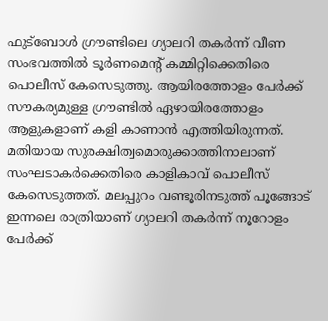ഫുട്ബോൾ ഗ്രൗണ്ടിലെ ഗ്യാലറി തകർന്ന് വീണ സംഭവത്തില്‍ ടൂര്‍ണമെന്‍റ് കമ്മിറ്റിക്കെതിരെ പൊലീസ് കേസെടുത്തു. ആയിരത്തോളം പേര്‍ക്ക് സൗകര്യമുള്ള ഗ്രൗണ്ടില്‍ ഏഴായിരത്തോളം ആളുകളാണ് കളി കാണാൻ എത്തിയിരുന്നത്. മതിയായ സുരക്ഷിത്വമൊരുക്കാത്തിനാലാണ് സംഘടാകര്‍ക്കെതിരെ കാളികാവ് പൊലീസ് കേസെടുത്തത്. മലപ്പുറം വണ്ടൂരിനടുത്ത് പൂങ്ങോട് ഇന്നലെ രാത്രിയാണ് ഗ്യാലറി തകർന്ന് നൂറോളം പേർക്ക്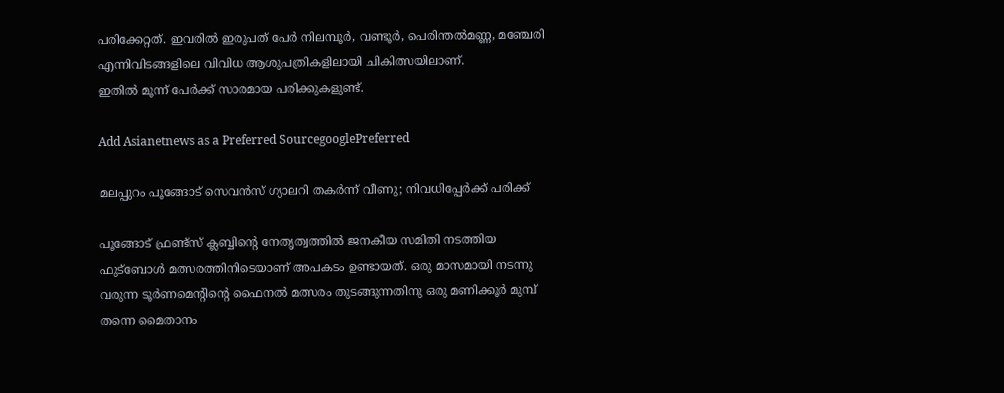പരിക്കേറ്റത്. ഇവരില്‍ ഇരുപത് പേർ നിലമ്പൂർ, വണ്ടൂർ, പെരിന്തൽമണ്ണ, മഞ്ചേരി എന്നിവിടങ്ങളിലെ വിവിധ ആശുപത്രികളിലായി ചികിത്സയിലാണ്.
ഇതിൽ മൂന്ന് പേർക്ക് സാരമായ പരിക്കുകളുണ്ട്.

Add Asianetnews as a Preferred SourcegooglePreferred

മലപ്പുറം പൂങ്ങോട് സെവന്‍സ് ഗ്യാലറി തകര്‍ന്ന് വീണു; നിവധിപ്പേര്‍ക്ക് പരിക്ക്

പൂങ്ങോട് ഫ്രണ്ട്സ് ക്ലബ്ബിന്റെ നേതൃത്വത്തിൽ ജനകീയ സമിതി നടത്തിയ ഫുട്ബോൾ മത്സരത്തിനിടെയാണ് അപകടം ഉണ്ടായത്. ഒരു മാസമായി നടന്നു വരുന്ന ടൂർണമെന്റിന്റെ ഫൈനൽ മത്സരം തുടങ്ങുന്നതിനു ഒരു മണിക്കൂർ മുമ്പ് തന്നെ മൈതാനം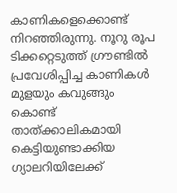കാണികളെക്കൊണ്ട് നിറഞ്ഞിരുന്നു. നൂറു രൂപ ടിക്കറ്റെടുത്ത് ഗ്രൗണ്ടിൽ പ്രവേശിപ്പിച്ച കാണികൾ മുളയും കവുങ്ങും കൊണ്ട് താത്ക്കാലികമായി കെട്ടിയുണ്ടാക്കിയ ഗ്യാലറിയിലേക്ക്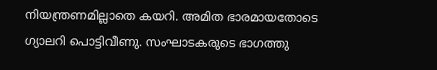നിയന്ത്രണമില്ലാതെ കയറി. അമിത ഭാരമായതോടെ ഗ്യാലറി പൊട്ടിവീണു. സംഘാടകരുടെ ഭാഗത്തു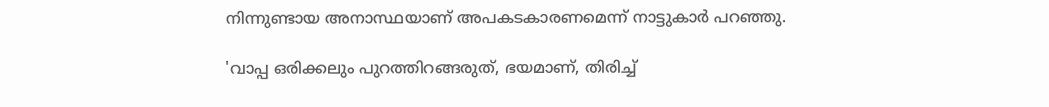നിന്നുണ്ടായ അനാസ്ഥയാണ് അപകടകാരണമെന്ന് നാട്ടുകാര്‍ പറഞ്ഞു.

'വാപ്പ ഒരിക്കലും പുറത്തിറങ്ങരുത്, ഭയമാണ്, തിരിച്ച്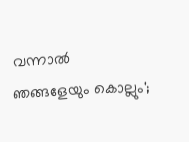വന്നാൽ ഞങ്ങളേയും കൊല്ലും';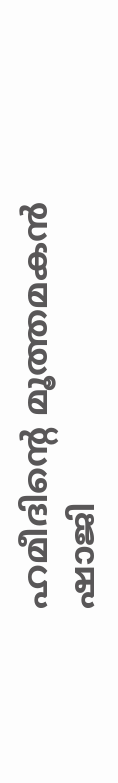ഹമീദിന്റെ മൂത്തമകൻ ഷാജി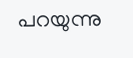പറയുന്നു